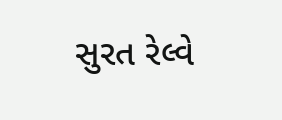સુરત રેલ્વે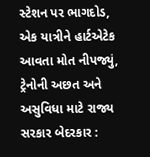સ્ટેશન પર ભાગદોડ, એક યાત્રીને હાર્ટએટેક આવતા મોત નીપજ્યું, ટ્રેનોની અછત અને અસુવિધા માટે રાજ્ય સરકાર બેદરકાર :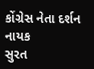કોંગ્રેસ નેતા દર્શન નાયક
સુરત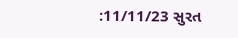:11/11/23 સુરત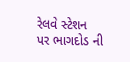રેલવે સ્ટેશન પર ભાગદોડ ની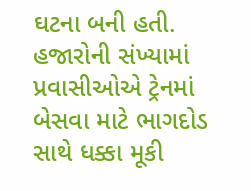ઘટના બની હતી. હજારોની સંખ્યામાં પ્રવાસીઓએ ટ્રેનમાં બેસવા માટે ભાગદોડ સાથે ધક્કા મૂકી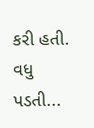કરી હતી. વધુ પડતી...